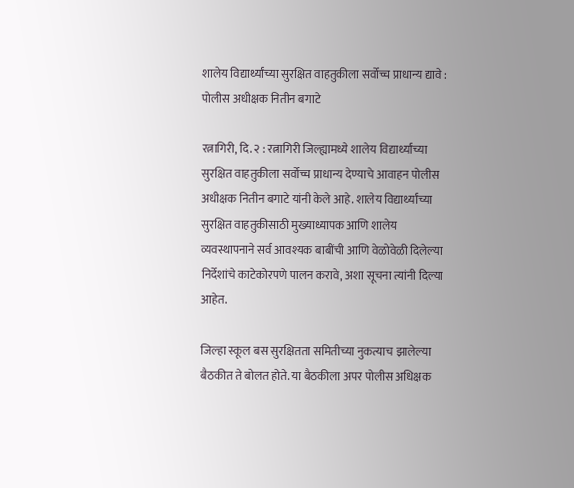शालेय विद्यार्थ्यांच्या सुरक्षित वाहतुकीला सर्वोच्च प्राधान्य द्यावे : पोलीस अधीक्षक नितीन बगाटे

रत्नागिरी, दि. २ : रत्नागिरी जिल्ह्यामध्ये शालेय विद्यार्थ्यांच्या सुरक्षित वाहतुकीला सर्वोच्च प्राधान्य देण्याचे आवाहन पोलीस अधीक्षक नितीन बगाटे यांनी केले आहे. शालेय विद्यार्थ्यांच्या सुरक्षित वाहतुकीसाठी मुख्याध्यापक आणि शालेय व्यवस्थापनाने सर्व आवश्यक बाबींची आणि वेळोवेळी दिलेल्या निर्देशांचे काटेकोरपणे पालन करावे, अशा सूचना त्यांनी दिल्या आहेत.

जिल्हा स्कूल बस सुरक्षितता समितीच्या नुकत्याच झालेल्या बैठकीत ते बोलत होते. या बैठकीला अपर पोलीस अधिक्षक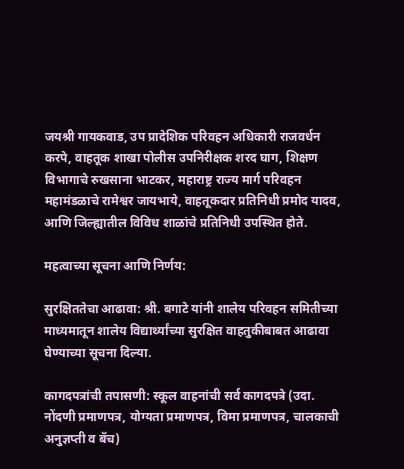जयश्री गायकवाड, उप प्रादेशिक परिवहन अधिकारी राजवर्धन करपे, वाहतूक शाखा पोलीस उपनिरीक्षक शरद घाग, शिक्षण विभागाचे रुखसाना भाटकर, महाराष्ट्र राज्य मार्ग परिवहन महामंडळाचे रामेश्वर जायभाये, वाहतूकदार प्रतिनिधी प्रमोद यादव, आणि जिल्ह्यातील विविध शाळांचे प्रतिनिधी उपस्थित होते.

महत्वाच्या सूचना आणि निर्णय:

सुरक्षिततेचा आढावा: श्री. बगाटे यांनी शालेय परिवहन समितीच्या माध्यमातून शालेय विद्यार्थ्यांच्या सुरक्षित वाहतुकीबाबत आढावा घेण्याच्या सूचना दिल्या.

कागदपत्रांची तपासणी: स्कूल वाहनांची सर्व कागदपत्रे (उदा. नोंदणी प्रमाणपत्र, योग्यता प्रमाणपत्र, विमा प्रमाणपत्र, चालकाची अनुज्ञप्ती व बॅच)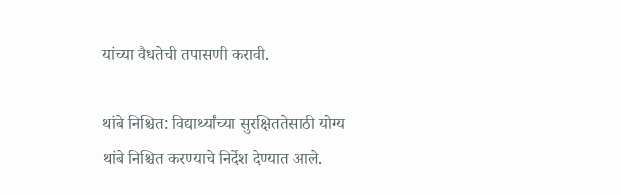यांच्या वैधतेची तपासणी करावी.

थांबे निश्चित: विद्यार्थ्यांच्या सुरक्षिततेसाठी योग्य थांबे निश्चित करण्याचे निर्देश देण्यात आले.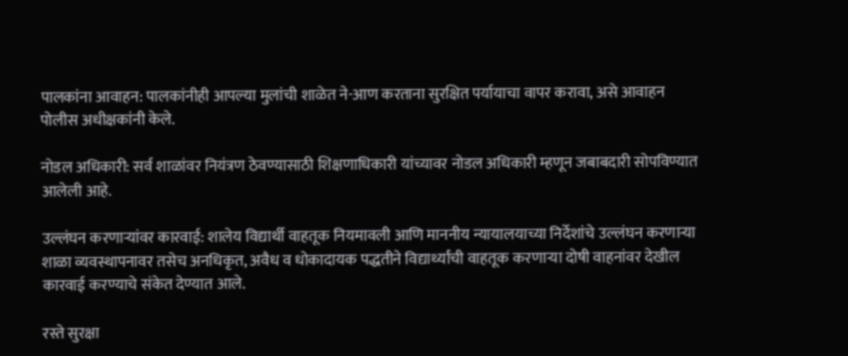पालकांना आवाहन: पालकांनीही आपल्या मुलांची शाळेत ने-आण करताना सुरक्षित पर्यायाचा वापर करावा, असे आवाहन पोलीस अधीक्षकांनी केले.

नोडल अधिकारी: सर्व शाळांवर नियंत्रण ठेवण्यासाठी शिक्षणाधिकारी यांच्यावर नोडल अधिकारी म्हणून जबाबदारी सोपविण्यात आलेली आहे.

उल्लंघन करणाऱ्यांवर कारवाई: शालेय विद्यार्थी वाहतूक नियमावली आणि माननीय न्यायालयाच्या निर्देशांचे उल्लंघन करणाऱ्या शाळा व्यवस्थापनावर तसेच अनधिकृत, अवैध व धोकादायक पद्धतीने विद्यार्थ्यांची वाहतूक करणाऱ्या दोषी वाहनांवर देखील कारवाई करण्याचे संकेत देण्यात आले.

रस्ते सुरक्षा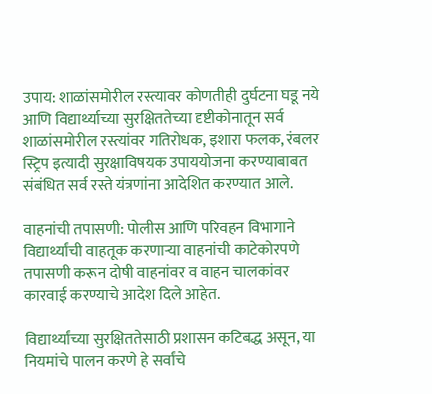उपाय: शाळांसमोरील रस्त्यावर कोणतीही दुर्घटना घडू नये आणि विद्यार्थ्याच्या सुरक्षिततेच्या दृष्टीकोनातून सर्व शाळांसमोरील रस्त्यांवर गतिरोधक, इशारा फलक, रंबलर स्ट्रिप इत्यादी सुरक्षाविषयक उपाययोजना करण्याबाबत संबंधित सर्व रस्ते यंत्रणांना आदेशित करण्यात आले.

वाहनांची तपासणी: पोलीस आणि परिवहन विभागाने विद्यार्थ्यांची वाहतूक करणाऱ्या वाहनांची काटेकोरपणे तपासणी करून दोषी वाहनांवर व वाहन चालकांवर कारवाई करण्याचे आदेश दिले आहेत.

विद्यार्थ्यांच्या सुरक्षिततेसाठी प्रशासन कटिबद्ध असून, या नियमांचे पालन करणे हे सर्वांचे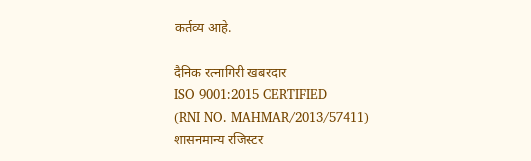कर्तव्य आहे.

दैनिक रत्नागिरी खबरदार
ISO 9001:2015 CERTIFIED
(RNI NO. MAHMAR/2013/57411)
शासनमान्य रजिस्टर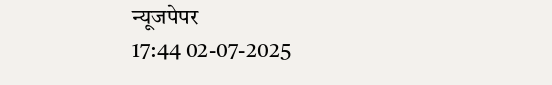न्यूजपेपर
17:44 02-07-2025